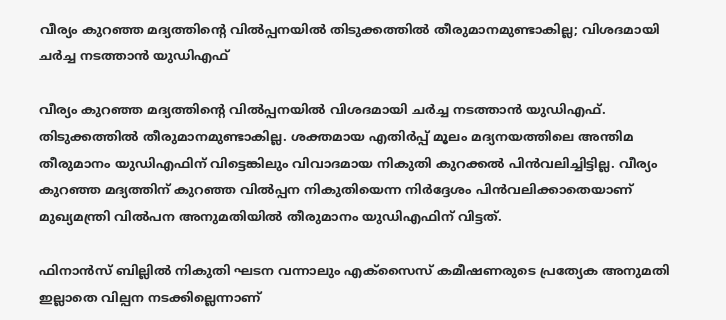വീര്യം കുറഞ്ഞ മദ്യത്തിന്റെ വില്‍പ്പനയിൽ തിടുക്കത്തിൽ തീരുമാനമുണ്ടാകില്ല; വിശദമായി ചർച്ച നടത്താൻ യുഡിഎഫ്

വീര്യം കുറഞ്ഞ മദ്യത്തിന്റെ വില്‍പ്പനയിൽ വിശദമായി ചർച്ച നടത്താൻ യുഡിഎഫ്. തിടുക്കത്തിൽ തീരുമാനമുണ്ടാകില്ല. ശക്തമായ എതിർപ്പ് മൂലം മദ്യനയത്തിലെ അന്തിമ തീരുമാനം യുഡിഎഫിന് വിട്ടെങ്കിലും വിവാദമായ നികുതി കുറക്കൽ പിൻവലിച്ചിട്ടില്ല. വീര്യം കുറഞ്ഞ മദ്യത്തിന് കുറഞ്ഞ വിൽപ്പന നികുതിയെന്ന നിര്‍ദ്ദേശം പിന്‍വലിക്കാതെയാണ് മുഖ്യമന്ത്രി വിൽപന അനുമതിയിൽ തീരുമാനം യുഡിഎഫിന് വിട്ടത്.

ഫിനാൻസ് ബില്ലിൽ നികുതി ഘടന വന്നാലും എക്സൈസ് കമീഷണരുടെ പ്രത്യേക അനുമതി ഇല്ലാതെ വില്പന നടക്കില്ലെന്നാണ്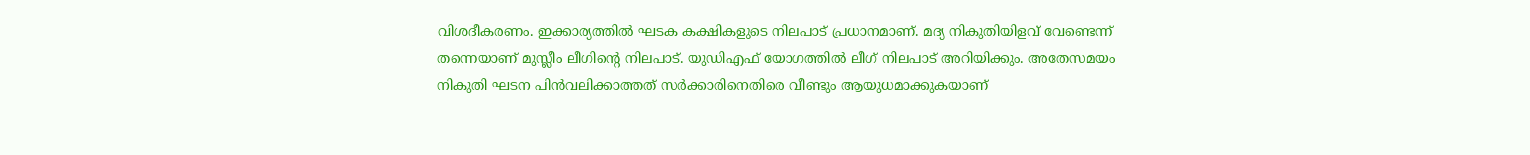വിശദീകരണം. ഇക്കാര്യത്തിൽ ഘടക കക്ഷികളുടെ നിലപാട് പ്രധാനമാണ്. മദ്യ നികുതിയിളവ് വേണ്ടെന്ന് തന്നെയാണ് മുസ്ലീം ലീഗിന്‍റെ നിലപാട്. യുഡിഎഫ് യോഗത്തിൽ ലീഗ് നിലപാട് അറിയിക്കും. അതേസമയം നികുതി ഘടന പിൻവലിക്കാത്തത് സർക്കാരിനെതിരെ വീണ്ടും ആയുധമാക്കുകയാണ്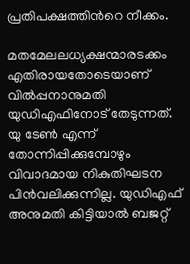പ്രതിപക്ഷത്തിന്‍റെ നീക്കം.

മതമേലലധ്യക്ഷന്മാരടക്കം എതിരായതോടെയാണ് വിൽപ്പനാനുമതി യുഡിഎഫിനോട് തേടുന്നത്. യു ടേൺ എന്ന് തോന്നിപ്പിക്കുമ്പോഴും വിവാദമായ നികുതിഘടന പിൻവലിക്കുന്നില്ല. യുഡിഎഫ് അനുമതി കിട്ടിയാൽ ബജറ്റ്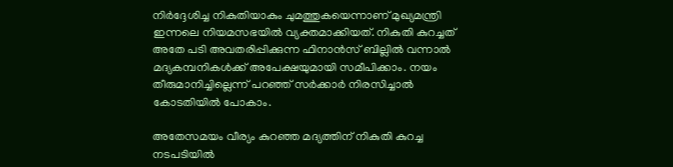നിര്‍ദ്ദേശിച്ച നികുതിയാകും ചുമത്തുകയെന്നാണ് മുഖ്യമന്ത്രി ഇന്നലെ നിയമസഭയില്‍ വ്യക്തമാക്കിയത്. നികുതി കുറച്ചത് അതേ പടി അവതരിപ്പിക്കുന്ന ഫിനാൻസ് ബില്ലിൽ വന്നാൽ മദ്യകമ്പനികൾക്ക് അപേക്ഷയുമായി സമീപിക്കാം. നയം തീരുമാനിച്ചില്ലെന്ന് പറഞ്ഞ് സർക്കാർ നിരസിച്ചാൽ കോടതിയിൽ പോകാം.

അതേസമയം വീര്യം കുറഞ്ഞ മദ്യത്തിന് നികുതി കുറച്ച നടപടിയിൽ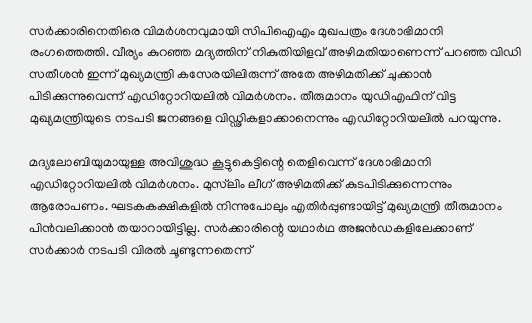സർക്കാരിനെതിരെ വിമർശനവുമായി സിപിഐഎം മുഖപത്രം ദേശാഭിമാനി രംഗത്തെത്തി. വീര്യം കുറഞ്ഞ മദ്യത്തിന് നികുതിയിളവ് അഴിമതിയാണെന്ന് പറഞ്ഞ വിഡി സതീശൻ ഇന്ന് മുഖ്യമന്ത്രി കസേരയിലിരുന്ന് അതേ അഴിമതിക്ക് ചുക്കാൻ പിടിക്കുന്നുവെന്ന് എഡിറ്റോറിയലിൽ വിമർശനം. തീരുമാനം യുഡിഎഫിന് വിട്ട മുഖ്യമന്ത്രിയുടെ നടപടി ജനങ്ങളെ വിഡ്ഢികളാക്കാനെന്നും എഡിറ്റോറിയലിൽ പറയുന്നു.

മദ്യലോബിയുമായുള്ള അവിശുദ്ധ കൂട്ടുകെട്ടിന്റെ തെളിവെന്ന് ദേശാഭിമാനി എഡിറ്റോറിയലിൽ വിമർശനം. മുസ്‍ലിം ലീഗ് അഴിമതിക്ക് കുടപിടിക്കുന്നെന്നും ആരോപണം. ഘടകകക്ഷികളിൽ നിന്നുപോലും എതിർപ്പുണ്ടായിട്ട് മുഖ്യമന്ത്രി തീരുമാനം പിൻവലിക്കാൻ തയാറായിട്ടില്ല. സർക്കാരിന്റെ യഥാർഥ അജൻഡകളിലേക്കാണ് സർക്കാർ നടപടി വിരൽ ചൂണ്ടുന്നതെന്ന്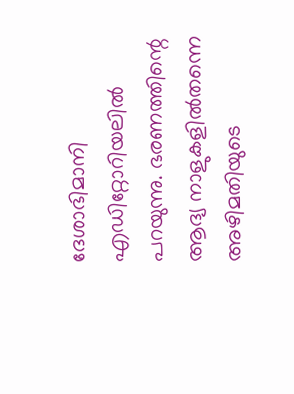ദേശാഭിമാനി എഡിറ്റോറിയലിൽ പറയുന്നു. ഭരണത്തിന്റെ ആദ്യ നാളുകളിൽതന്നെ അഴിമതിയുടെ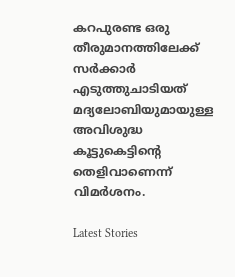കറപുരണ്ട ഒരു തീരുമാനത്തിലേക്ക് സർക്കാർ എടുത്തുചാടിയത് മദ്യലോബിയുമായുള്ള അവിശുദ്ധ കൂട്ടുകെട്ടിന്റെ തെളിവാണെന്ന് വിമർശനം.

Latest Stories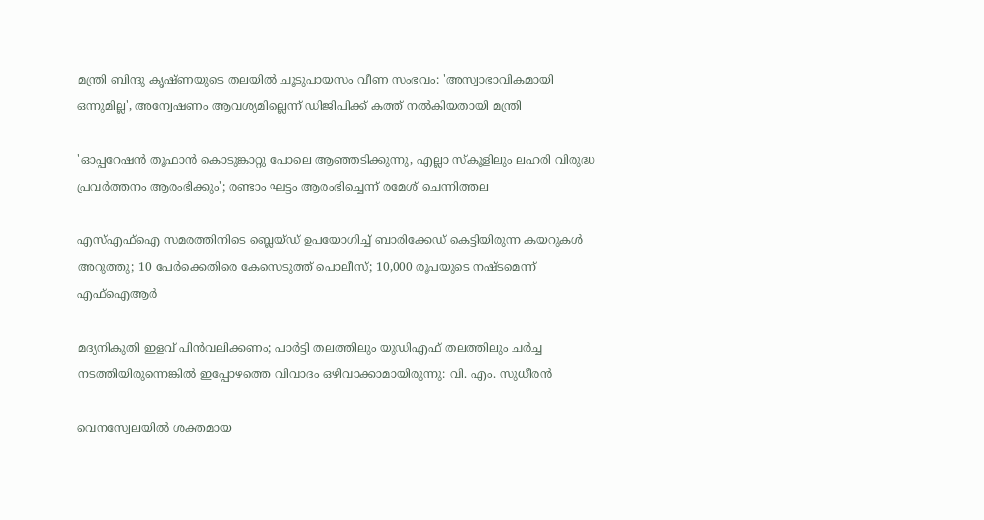മന്ത്രി ബിന്ദു കൃഷ്ണയുടെ തലയിൽ ചൂടുപായസം വീണ സംഭവം: 'അസ്വാഭാവികമായി ഒന്നുമില്ല', അന്വേഷണം ആവശ്യമില്ലെന്ന് ഡിജിപിക്ക് കത്ത് നൽകിയതായി മന്ത്രി

'ഓപ്പറേഷൻ‌ തൂഫാൻ കൊടുങ്കാറ്റു പോലെ ആഞ്ഞടിക്കുന്നു, എല്ലാ സ്കൂളിലും ലഹരി വിരുദ്ധ പ്രവർത്തനം ആരംഭിക്കും'; രണ്ടാം ഘട്ടം ആരംഭിച്ചെന്ന് രമേശ് ചെന്നിത്തല

എസ്എഫ്ഐ സമരത്തിനിടെ ബ്ലെയ്ഡ് ഉപയോഗിച്ച് ബാരിക്കേഡ് കെട്ടിയിരുന്ന കയറുകൾ അറുത്തു; 10 പേർക്കെതിരെ കേസെടുത്ത് പൊലീസ്; 10,000 രൂപയുടെ നഷ്‌ടമെന്ന് എഫ്ഐആർ

മദ്യനികുതി ഇളവ് പിൻവലിക്കണം; പാർട്ടി തലത്തിലും യുഡിഎഫ് തലത്തിലും ചർച്ച നടത്തിയിരുന്നെങ്കിൽ ഇപ്പോഴത്തെ വിവാദം ഒഴിവാക്കാമായിരുന്നു: വി. എം. സുധീരൻ

വെനസ്വേലയിൽ ശക്തമായ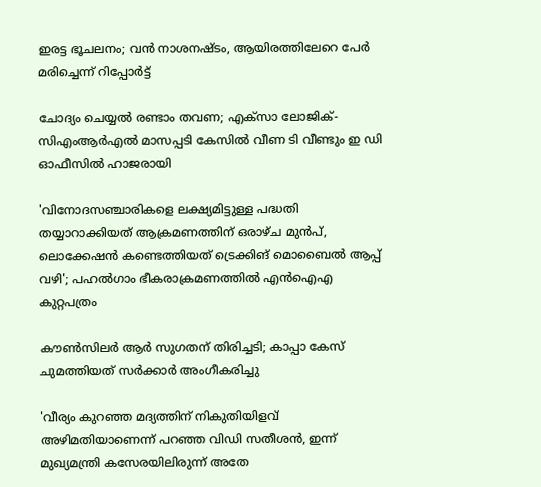ഇരട്ട ഭൂചലനം; വൻ നാശനഷ്ടം, ആയിരത്തിലേറെ പേർ മരിച്ചെന്ന് റിപ്പോർട്ട്

ചോദ്യം ചെയ്യൽ രണ്ടാം തവണ; എക്സാ ലോജിക്-സിഎംആർഎൽ മാസപ്പടി കേസിൽ വീണ ടി വീണ്ടും ഇ ഡി ഓഫീസിൽ ഹാജരായി

'വിനോദസഞ്ചാരികളെ ലക്ഷ്യമിട്ടുള്ള പദ്ധതി തയ്യാറാക്കിയത് ആക്രമണത്തിന് ഒരാഴ്ച മുൻപ്, ലൊക്കേഷൻ കണ്ടെത്തിയത് ട്രെക്കിങ് മൊബൈൽ ആപ്പ് വഴി'; പഹൽഗാം ഭീകരാക്രമണത്തിൽ എൻഐഎ കുറ്റപത്രം

കൗൺസിലർ ആർ സുഗതന് തിരിച്ചടി; കാപ്പാ കേസ് ചുമത്തിയത് സർക്കാർ അംഗീകരിച്ചു

'വീര്യം കുറഞ്ഞ മദ്യത്തിന് നികുതിയിളവ് അഴിമതിയാണെന്ന് പറഞ്ഞ വിഡി സതീശൻ, ഇന്ന് മുഖ്യമന്ത്രി കസേരയിലിരുന്ന് അതേ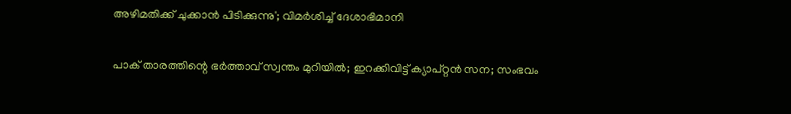അഴിമതിക്ക് ചുക്കാൻ പിടിക്കുന്നു'; വിമർശിച്ച് ദേശാഭിമാനി

പാക് താരത്തിന്റെ ഭർത്താവ് സ്വന്തം മുറിയിൽ; ഇറക്കിവിട്ട് ക്യാപ്റ്റൻ സന; സംഭവം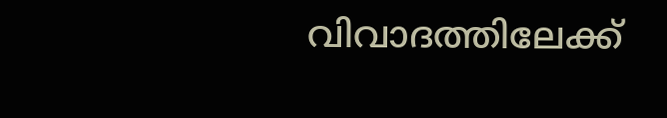വിവാദത്തിലേക്ക്